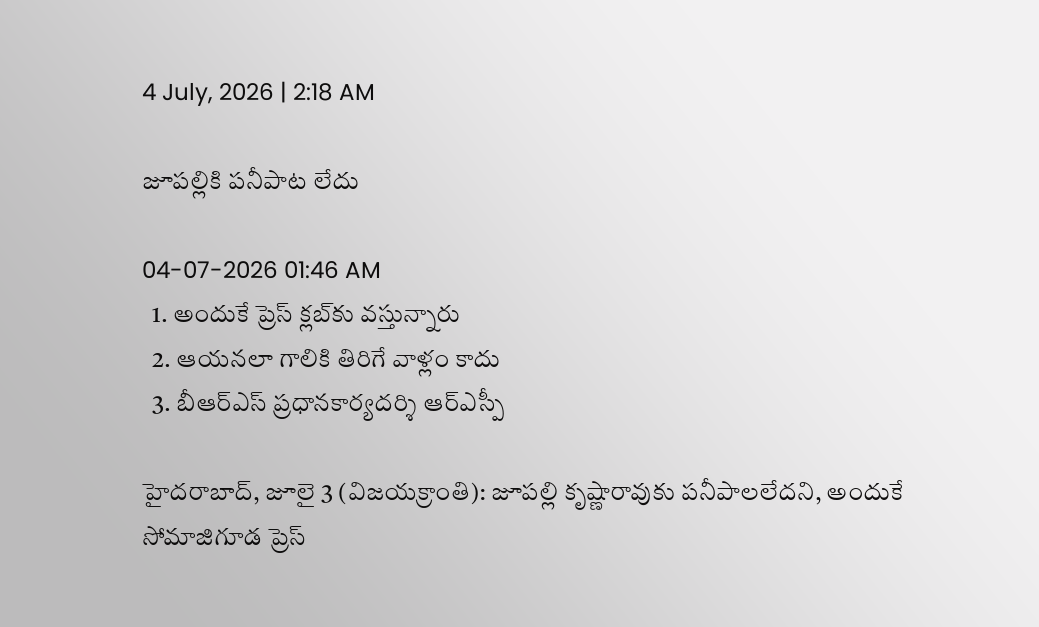4 July, 2026 | 2:18 AM

జూపల్లికి పనీపాట లేదు

04-07-2026 01:46 AM
  1. అందుకే ప్రెస్ క్లబ్‌కు వస్తున్నారు
  2. ఆయనలా గాలికి తిరిగే వాళ్లం కాదు
  3. బీఆర్‌ఎస్ ప్రధానకార్యదర్శి ఆర్‌ఎస్పీ

హైదరాబాద్, జూలై 3 (విజయక్రాంతి): జూపల్లి కృష్ణారావుకు పనీపాలలేదని, అందుకే సోమాజిగూడ ప్రెస్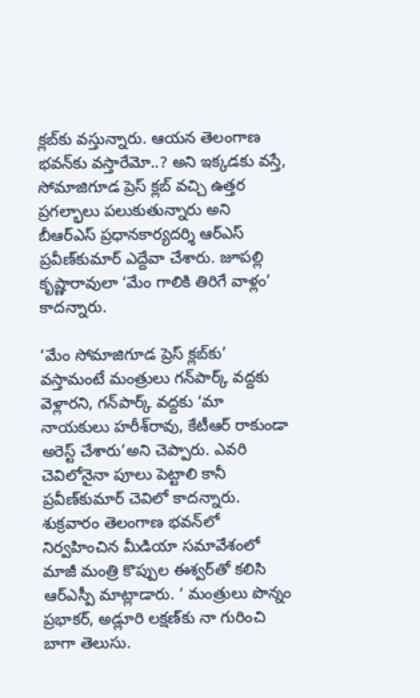క్లబ్‌కు వస్తున్నారు. ఆయన తెలంగాణ భవన్‌కు వస్తారేమో..? అని ఇక్కడకు వస్తే, సోమాజిగూడ ప్రెస్ క్లబ్ వచ్చి ఉత్తర ప్రగల్భాలు పలుకుతున్నారు అని బీఆర్‌ఎస్ ప్రధానకార్యదర్శి ఆర్‌ఎస్ ప్రవీణ్‌కుమార్ ఎద్దేవా చేశారు. జూపల్లి కృష్ణారావులా ‘మేం గాలికి తిరిగే వాళ్లం’ కాదన్నారు.

‘మేం సోమాజిగూడ ప్రెస్ క్లబ్‌కు’ వస్తామంటే మంత్రులు గన్‌పార్క్ వద్దకు వెళ్లారని, గన్‌పార్క్ వద్దకు ‘మా నాయకులు హరీశ్‌రావు, కేటీఆర్ రాకుండా అరెస్ట్ చేశారు’అని చెప్పారు. ఎవరి చెవిలోనైనా పూలు పెట్టాలి కానీ ప్రవీణ్‌కుమార్ చెవిలో కాదన్నారు. శుక్రవారం తెలంగాణ భవన్‌లో నిర్వహించిన మీడియా సమావేశంలో మాజీ మంత్రి కొప్పుల ఈశ్వర్‌తో కలిసి ఆర్‌ఎస్పీ మాట్లాడారు. ‘ మంత్రులు పొన్నం ప్రభాకర్, అడ్లూరి లక్షణ్‌కు నా గురించి బాగా తెలుసు.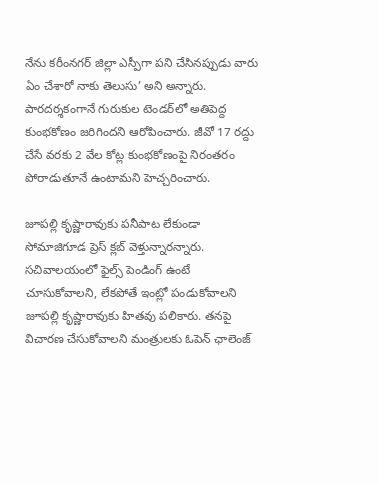నేను కరీంనగర్ జిల్లా ఎస్పీగా పని చేసినప్పుడు వారు ఏం చేశారో నాకు తెలుసు’ అని అన్నారు. పారదర్శకంగానే గురుకుల టెండర్‌లో అతిపెద్ద కుంభకోణం జరిగిందని ఆరోపించారు. జీవో 17 రద్దు చేసే వరకు 2 వేల కోట్ల కుంభకోణంపై నిరంతరం పోరాడుతూనే ఉంటామని హెచ్చరించారు.

జూపల్లి కృష్ణారావుకు పనీపాట లేకుండా సోమాజిగూడ ప్రెస్ క్లబ్ వెళ్తున్నారన్నారు.  సచివాలయంలో ఫైల్స్ పెండింగ్ ఉంటే చూసుకోవాలని, లేకపోతే ఇంట్లో పండుకోవాలని జూపల్లి కృష్ణారావుకు హితవు పలికారు. తనపై విచారణ చేసుకోవాలని మంత్రులకు ఓపెన్ ఛాలెంజ్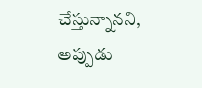చేస్తున్నానని, అప్పుడు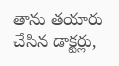తాను తయారు చేసిన డాక్టర్లు,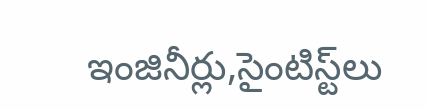ఇంజినీర్లు,సైంటిస్ట్‌లు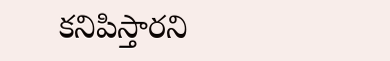కనిపిస్తారని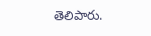తెలిపారు.